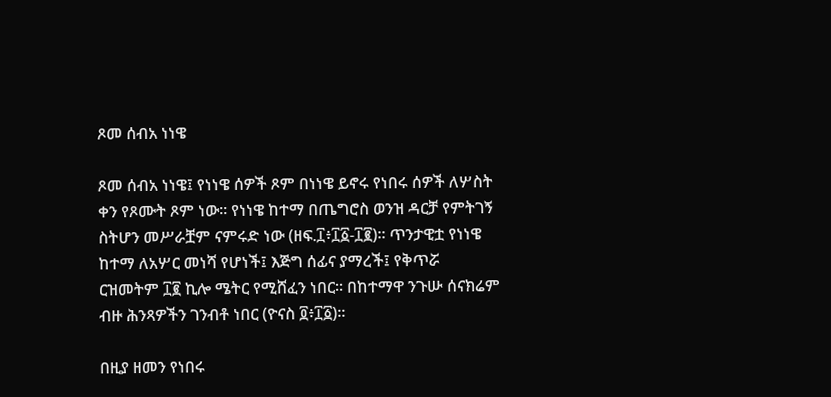ጾመ ሰብአ ነነዌ

ጾመ ሰብአ ነነዌ፤ የነነዌ ሰዎች ጾም በነነዌ ይኖሩ የነበሩ ሰዎች ለሦስት ቀን የጾሙት ጾም ነው፡፡ የነነዌ ከተማ በጤግሮስ ወንዝ ዳርቻ የምትገኝ ስትሆን መሥራቿም ናምሩድ ነው (ዘፍ.፲፥፲፩-፲፪)፡፡ ጥንታዊቷ የነነዌ ከተማ ለአሦር መነሻ የሆነች፤ እጅግ ሰፊና ያማረች፤ የቅጥሯ ርዝመትም ፲፪ ኪሎ ሜትር የሚሸፈን ነበር፡፡ በከተማዋ ንጉሡ ሰናክሬም ብዙ ሕንጻዎችን ገንብቶ ነበር (ዮናስ ፬፥፲፩)፡፡

በዚያ ዘመን የነበሩ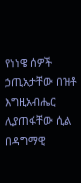የነነዌ ሰዎች ኃጢአታቸው በዝቶ እግዚአብሔር ሊያጠፋቸው ሲል በዳግማዊ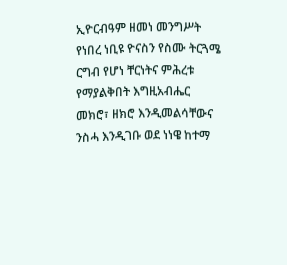ኢዮርብዓም ዘመነ መንግሥት የነበረ ነቢዩ ዮናስን የስሙ ትርጓሜ ርግብ የሆነ ቸርነትና ምሕረቱ የማያልቅበት እግዚአብሔር መክሮ፣ ዘክሮ እንዲመልሳቸውና ንስሓ እንዲገቡ ወደ ነነዌ ከተማ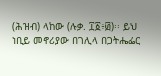(ሕዝብ) ላከው (ሉቃ. ፲፩፥፴)፡፡ ይህ ነቢይ መኖሪያው በገሊላ በጋትሔፌር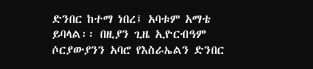ድንበር ከተማ ነበረ፤ አባቱም አማቴ ይባላል፡፡ በዚያን ጊዜ ኢዮርብዓም ሶርያውያንን አባሮ የእስራኤልን ድንበር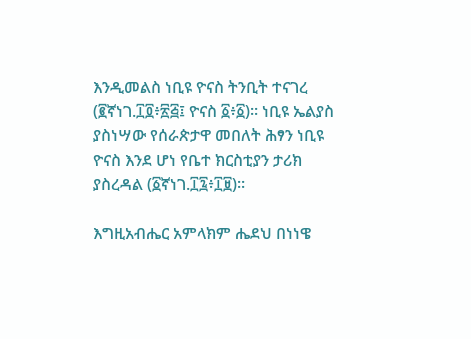እንዲመልስ ነቢዩ ዮናስ ትንቢት ተናገረ (፪ኛነገ.፲፬፥፳፭፤ ዮናስ ፩፥፩)፡፡ ነቢዩ ኤልያስ ያስነሣው የሰራጵታዋ መበለት ሕፃን ነቢዩ ዮናስ እንደ ሆነ የቤተ ክርስቲያን ታሪክ ያስረዳል (፩ኛነገ.፲፯፥፲፱)፡፡

እግዚአብሔር አምላክም ሔደህ በነነዌ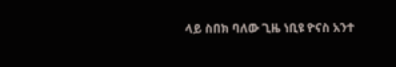ላይ ስበክ ባለው ጊዜ ነቢዩ ዮናስ አንተ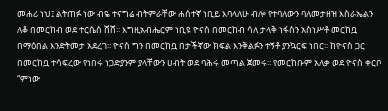መሐሪ ነህ፤ ልትጠፉ ነው ብዬ ተናግሬ ብትምራቸው ሐሰተኛ ነቢይ እባላለሁ ብሎ የተባለውን ባለመታዘዝ እስራኤልን ለቆ በመርከብ ወደ ተርሴስ ሸሸ፡፡ እግዚአብሔርም ነቢዩ ዮናስ በመርከብ ሳለ ታላቅ ነፋስን አስነሥቶ መርከቧ በማዕበል እንድትመታ አደረገ፡፡ ዮናስ ግን በመርከቧ በታችኛው ክፍል እንቅልፉን ተኝቶ ያንኳርፍ ነበር፡፡ ከዮናስ ጋር በመርከቧ ተሳፍረው የነበሩ ነጋድያንም ያላቸውን ሀብት ወደ ባሕሩ መጣል ጀመሩ፡፡ የመርከቡም አለቃ ወደ ዮናስ ቀርቦ “ምነው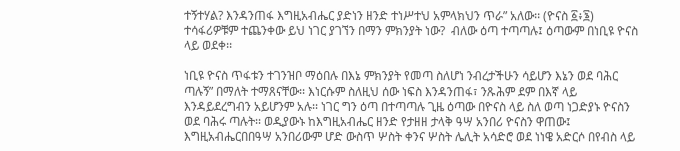ተኝተሃል? እንዳንጠፋ እግዚአብሔር ያድነን ዘንድ ተነሥተህ አምላክህን ጥራ” አለው፡፡ (ዮናስ ፩፥፮) ተሳፋሪዎቹም ተጨንቀው ይህ ነገር ያገኘን በማን ምክንያት ነው?  ብለው ዕጣ ተጣጣሉ፤ ዕጣውም በነቢዩ ዮናስ ላይ ወደቀ፡፡

ነቢዩ ዮናስ ጥፋቱን ተገንዝቦ ማዕበሉ በእኔ ምክንያት የመጣ ስለሆነ ንብረታችሁን ሳይሆን እኔን ወደ ባሕር ጣሉኝ” በማለት ተማጸናቸው፡፡ እነርሱም ስለዚህ ሰው ነፍስ እንዳንጠፋ፣ ንጹሕም ደም በእኛ ላይ እንዳይደረግብን አይሆንም አሉ፡፡ ነገር ግን ዕጣ በተጣጣሉ ጊዜ ዕጣው በዮናስ ላይ ስለ ወጣ ነጋድያኑ ዮናስን ወደ ባሕሩ ጣሉት፡፡ ወዲያውኑ ከእግዚአብሔር ዘንድ የታዘዘ ታላቅ ዓሣ አንበሪ ዮናስን ዋጠው፤ እግዚአብሔርበበዓሣ አንበሪውም ሆድ ውስጥ ሦስት ቀንና ሦስት ሌሊት አሳድሮ ወደ ነነዌ አድርሶ በየብስ ላይ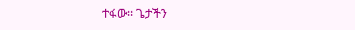ተፋው፡፡ ጌታችን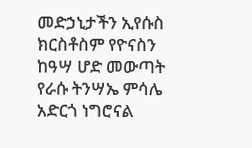መድኃኒታችን ኢየሱስ ክርስቶስም የዮናስን ከዓሣ ሆድ መውጣት የራሱ ትንሣኤ ምሳሌ አድርጎ ነግሮናል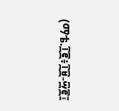(ማቴ.፲፪፥፲፱-፵፪፤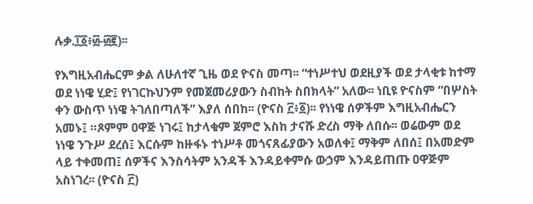ሉቃ.፲፩፥፴-፴፪)፡፡

የእግዚአብሔርም ቃል ለሁለተኛ ጊዜ ወደ ዮናስ መጣ፡፡ “ተነሥተህ ወደዚያች ወደ ታላቂቱ ከተማ ወደ ነነዌ ሂድ፤ የነገርኩህንም የመጀመሪያውን ስብከት ስበክላት” አለው፡፡ ነቢዩ ዮናስም “በሦስት ቀን ውስጥ ነነዌ ትገለበጣለች” እያለ ሰበከ፡፡ (ዮናስ ፫፥፩)፡፡ የነነዌ ሰዎችም እግዚአብሔርን አመኑ፤ ።ጾምም ዐዋጅ ነገሩ፤ ከታላቁም ጀምሮ እስከ ታናሹ ድረስ ማቅ ለበሱ፡፡ ወሬውም ወደ ነነዌ ንጉሥ ደረሰ፤ እርሱም ከዙፋኑ ተነሥቶ መጎናጸፊያውን አወለቀ፤ ማቅም ለበሰ፤ በአመድም ላይ ተቀመጠ፤ ሰዎችና እንስሳትም አንዳች እንዳይቀምሱ ውኃም እንዳይጠጡ ዐዋጅም አስነገረ፡፡ (ዮናስ ፫)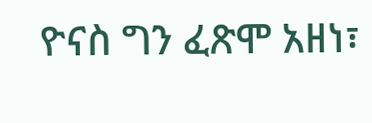ዮናስ ግን ፈጽሞ አዘነ፣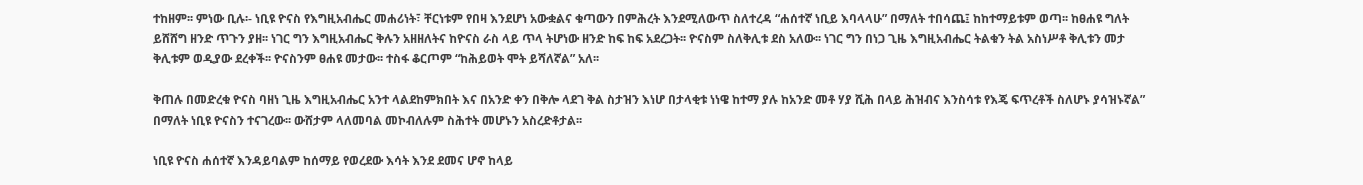ተከዘም፡፡ ምነው ቢሉ፡- ነቢዩ ዮናስ የእግዚአብሔር መሐሪነት፣ ቸርነቱም የበዛ እንደሆነ አውቋልና ቁጣውን በምሕረት እንደሚለውጥ ስለተረዳ “ሐሰተኛ ነቢይ እባላላሁ” በማለት ተበሳጨ፤ ከከተማይቱም ወጣ፡፡ ከፀሐዩ ግለት ይሸሸግ ዘንድ ጥጉን ያዘ፡፡ ነገር ግን እግዚአብሔር ቅሉን አዘዘለትና ከዮናስ ራስ ላይ ጥላ ትሆነው ዘንድ ከፍ ከፍ አደረጋት፡፡ ዮናስም ስለቅሊቱ ደስ አለው፡፡ ነገር ግን በነጋ ጊዜ እግዚአብሔር ትልቁን ትል አስነሥቶ ቅሊቱን መታ ቅሊቱም ወዲያው ደረቀች፡፡ ዮናስንም ፀሐዩ መታው፡፡ ተስፋ ቆርጦም “ከሕይወት ሞት ይሻለኛል” አለ፡፡

ቅጠሉ በመድረቁ ዮናስ ባዘነ ጊዜ እግዚአብሔር አንተ ላልደከምክበት እና በአንድ ቀን በቅሎ ላደገ ቅል ስታዝን እነሆ በታላቂቱ ነነዌ ከተማ ያሉ ከአንድ መቶ ሃያ ሺሕ በላይ ሕዝብና እንስሳቱ የእጄ ፍጥረቶች ስለሆኑ ያሳዝኑኛል” በማለት ነቢዩ ዮናስን ተናገረው፡፡ ውሸታም ላለመባል መኮብለሉም ስሕተት መሆኑን አስረድቶታል፡፡

ነቢዩ ዮናስ ሐሰተኛ እንዳይባልም ከሰማይ የወረደው እሳት እንደ ደመና ሆኖ ከላይ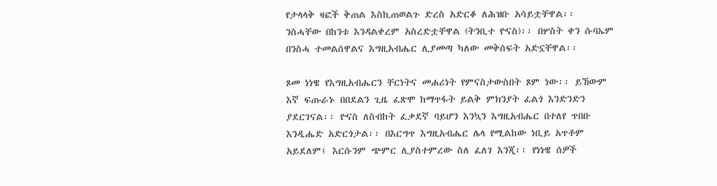የታላላቅ ዛፎች ቅጠል እስኪጠወልጉ ድረስ አድርቆ ለሕዝቡ አሳይቷቸዋል፡፡ ንስሓቸው በከንቱ እንዳልቀረም አስረድቷቸዋል (ትንቢተ ዮናስ)፡፡ በሦስት ቀን ሱባኤም በንስሓ ተመልሰዋልና እግዚአብሔር ሊያመጣ ካለው መቅሰፍት አድኗቸዋል፡፡

ጾመ ነነዌ የእግዚአብሔርን ቸርነትና መሐሪነት የምናስታውስበት ጾም ነው፡፡ ይኸውም እኛ ፍጡራኑ በበደልን ጊዜ ፈጽሞ ከማጥፋት ይልቅ ምክንያት ፈልጎ እንድንድን ያደርገናል፡፡ ዮናስ ለስብከት ፈቃደኛ ባይሆን እንኳን እግዚአብሔር በተለየ ጥበቡ እንዲሔድ አድርጎታል፡፡ በእርግጥ እግዚአብሔር ሌላ የሚልከው ነቢይ አጥቶም አይደለም፤ እርሱንም ጭምር ሊያስተምረው ስለ ፈለገ እንጂ፡፡ የነነዌ ሰዎች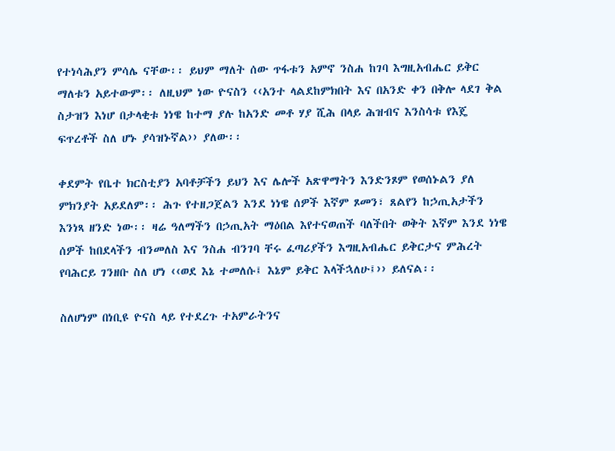የተነሳሕያን ምሳሌ ናቸው፡፡ ይህም ማለት ሰው ጥፋቱን አምኖ ንስሐ ከገባ እግዚአብሔር ይቅር ማለቱን አይተውም፡፡ ለዚህም ነው ዮናስን ‹‹አንተ ላልደከምክበት እና በአንድ ቀን በቅሎ ላደገ ቅል ስታዝን እነሆ በታላቂቱ ነነዌ ከተማ ያሉ ከአንድ መቶ ሃያ ሺሕ በላይ ሕዝብና እንስሳቱ የእጄ ፍጥረቶች ስለ ሆኑ ያሳዝኑኛል›› ያለው፡፡

ቀደምት የቤተ ክርስቲያን አባቶቻችን ይህን እና ሌሎች አጽዋማትን እንድንጾም የወሰኑልን ያለ ምክንያት አይደለም፡፡ ሕጉ የተዘጋጀልን እንደ ነነዌ ሰዎች እኛም ጾመን፣ ጸልየን ከኃጢአታችን እንነጻ ዘንድ ነው፡፡ ዛሬ ዓለማችን በኃጢአት ማዕበል እየተናወጠች ባለችበት ወቅት እኛም እንደ ነነዌ ሰዎች ከበደላችን ብንመለስ እና ንስሐ ብንገባ ቸሩ ፈጣሪያችን እግዚአብሔር ይቅርታና ምሕረት የባሕርይ ገንዘቡ ስለ ሆነ ‹‹ወደ እኔ ተመለሱ፤ እኔም ይቅር እላችኋለሁ፤›› ይለናል፡፡

ስለሆነም በነቢዩ ዮናስ ላይ የተደረጉ ተአምራትንና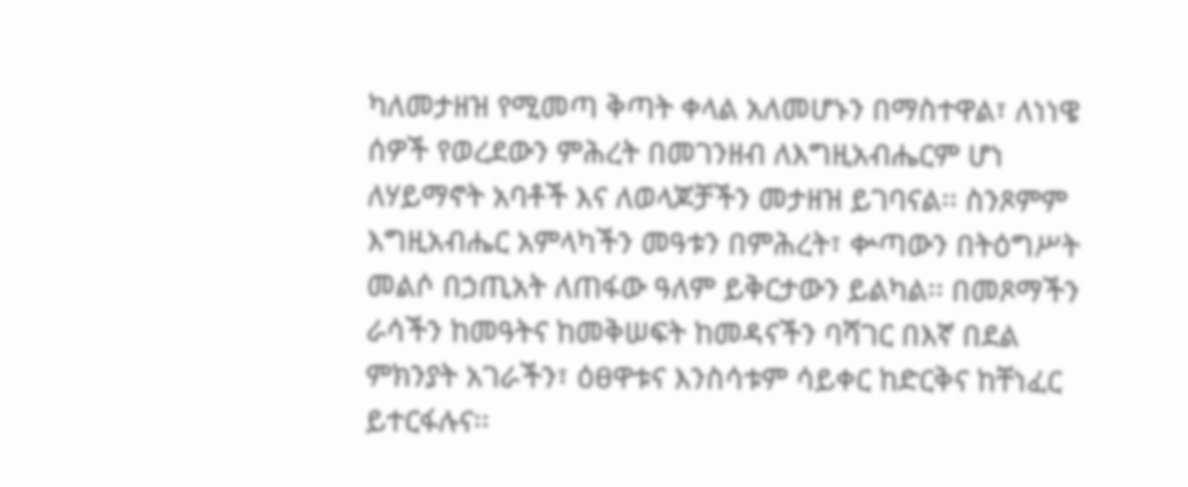ካለመታዘዝ የሚመጣ ቅጣት ቀላል አለመሆኑን በማስተዋል፣ ለነነዌ ሰዎች የወረደውን ምሕረት በመገንዘብ ለእግዚአብሔርም ሆነ ለሃይማኖት አባቶች እና ለወላጆቻችን መታዘዝ ይገባናል፡፡ ስንጾምም እግዚአብሔር አምላካችን መዓቱን በምሕረት፣ ቍጣውን በትዕግሥት መልሶ በኃጢአት ለጠፋው ዓለም ይቅርታውን ይልካል፡፡ በመጾማችን ራሳችን ከመዓትና ከመቅሠፍት ከመዳናችን ባሻገር በእኛ በደል ምክንያት አገራችን፣ ዕፀዋቱና እንስሳቱም ሳይቀር ከድርቅና ከቸነፈር ይተርፋሉና፡፡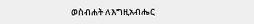ወስብሐት ለእግዚአብሔር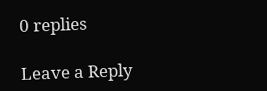0 replies

Leave a Reply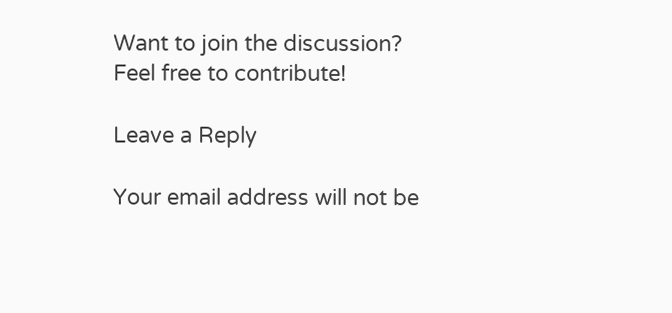Want to join the discussion?
Feel free to contribute!

Leave a Reply

Your email address will not be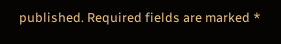published. Required fields are marked *